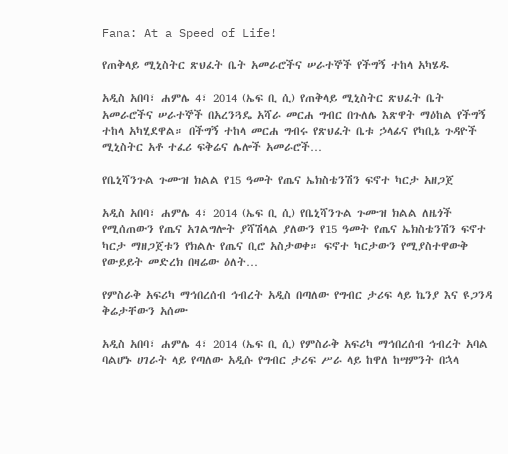Fana: At a Speed of Life!

የጠቅላይ ሚኒስትር ጽህፈት ቤት አመራሮችና ሠራተኞች የችግኝ ተከላ አካሄዱ

አዲስ አበባ፣ ሐምሌ 4፣ 2014 (ኤፍ ቢ ሲ) የጠቅላይ ሚኒስትር ጽህፈት ቤት አመራሮችና ሠራተኞች በአረንጓዴ አሻራ መርሐ ግብር በጉለሌ እጽዋት ማዕከል የችግኝ ተከላ አካሂደዋል። በችግኝ ተከላ መርሐ ግብሩ የጽህፈት ቤቱ ኃላፊና የካቢኔ ጉዳዮች ሚኒስትር አቶ ተፈሪ ፍቅሬና ሌሎች አመራሮች…

የቤኒሻንጉል ጉሙዝ ክልል የ15 ዓመት የጤና ኤክስቴንሽን ፍኖተ ካርታ አዘጋጀ

አዲስ አበባ፣ ሐምሌ 4፣ 2014 (ኤፍ ቢ ሲ) የቤኒሻንጉል ጉሙዝ ክልል ለዜጎች የሚሰጠውን የጤና አገልግሎት ያሻሽላል ያለውን የ15 ዓመት የጤና ኤክስቴንሽን ፍኖተ ካርታ ማዘጋጀቱን የክልሉ የጤና ቢሮ አስታወቀ። ፍኖተ ካርታውን የሚያስተዋውቅ የውይይት መድረክ በዛሬው ዕለት…

የምስራቅ አፍሪካ ማኅበረሰብ ኅብረት አዲስ በጣለው የግብር ታሪፍ ላይ ኬንያ እና ዩጋንዳ ቅሬታቸውን አሰሙ

አዲስ አበባ፣ ሐምሌ 4፣ 2014 (ኤፍ ቢ ሲ) የምስራቅ አፍሪካ ማኅበረሰብ ኅብረት አባል ባልሆኑ ሀገራት ላይ የጣለው አዲሱ የግብር ታሪፍ ሥራ ላይ ከዋለ ከሣምንት በኋላ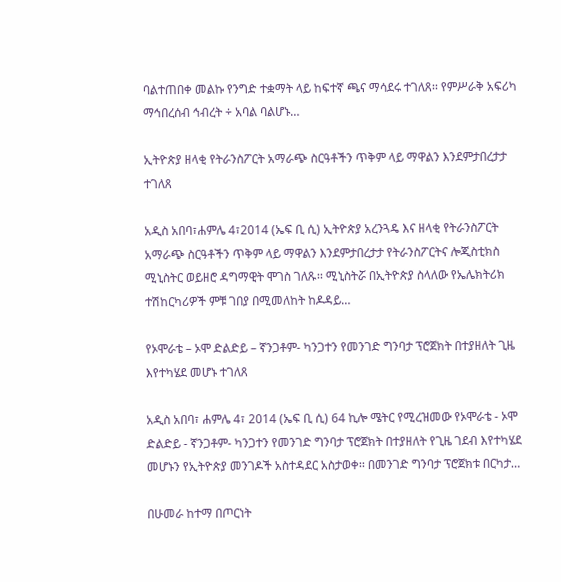ባልተጠበቀ መልኩ የንግድ ተቋማት ላይ ከፍተኛ ጫና ማሳደሩ ተገለጸ፡፡ የምሥራቅ አፍሪካ ማኅበረሰብ ኅብረት ÷ አባል ባልሆኑ…

ኢትዮጵያ ዘላቂ የትራንስፖርት አማራጭ ስርዓቶችን ጥቅም ላይ ማዋልን እንደምታበረታታ ተገለጸ

አዲስ አበባ፣ሐምሌ 4፣2014 (ኤፍ ቢ ሲ) ኢትዮጵያ አረንጓዴ እና ዘላቂ የትራንስፖርት አማራጭ ስርዓቶችን ጥቅም ላይ ማዋልን እንደምታበረታታ የትራንስፖርትና ሎጂስቲክስ ሚኒስትር ወይዘሮ ዳግማዊት ሞገስ ገለጹ፡፡ ሚኒስትሯ በኢትዮጵያ ስላለው የኤሌክትሪክ ተሽከርካሪዎች ምቹ ገበያ በሚመለከት ከዶዳይ…

የኦሞራቴ – ኦሞ ድልድይ – ኛንጋቶም- ካንጋተን የመንገድ ግንባታ ፕሮጀክት በተያዘለት ጊዜ እየተካሄደ መሆኑ ተገለጸ

አዲስ አበባ፣ ሐምሌ 4፣ 2014 (ኤፍ ቢ ሲ) 64 ኪሎ ሜትር የሚረዝመው የኦሞራቴ - ኦሞ ድልድይ - ኛንጋቶም- ካንጋተን የመንገድ ግንባታ ፕሮጀክት በተያዘለት የጊዜ ገደብ እየተካሄደ መሆኑን የኢትዮጵያ መንገዶች አስተዳደር አስታወቀ፡፡ በመንገድ ግንባታ ፕሮጀክቱ በርካታ…

በሁመራ ከተማ በጦርነት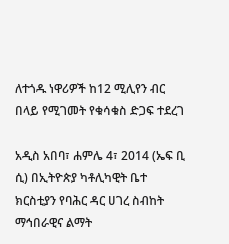ለተጎዱ ነዋሪዎች ከ12 ሚሊየን ብር በላይ የሚገመት የቁሳቁስ ድጋፍ ተደረገ

አዲስ አበባ፣ ሐምሌ 4፣ 2014 (ኤፍ ቢ ሲ) በኢትዮጵያ ካቶሊካዊት ቤተ ክርስቲያን የባሕር ዳር ሀገረ ስብከት ማኅበራዊና ልማት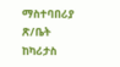ማስተባበሪያ ጽ/ቤት ከካሪታስ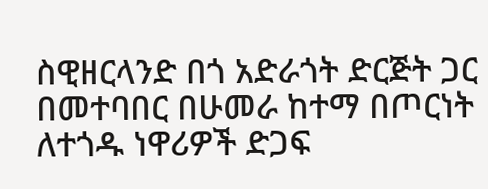ስዊዘርላንድ በጎ አድራጎት ድርጅት ጋር በመተባበር በሁመራ ከተማ በጦርነት ለተጎዱ ነዋሪዎች ድጋፍ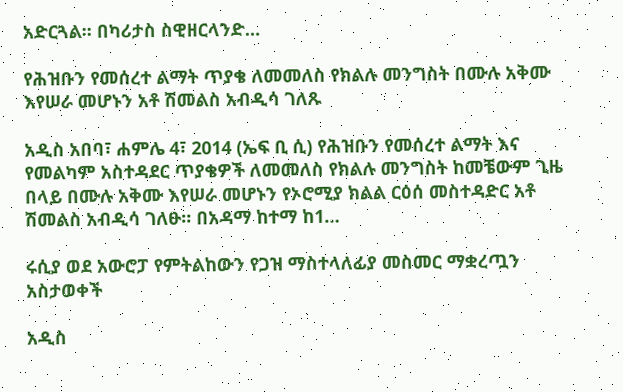አድርጓል፡፡ በካሪታስ ስዊዘርላንድ…

የሕዝቡን የመሰረተ ልማት ጥያቄ ለመመለስ የክልሉ መንግስት በሙሉ አቅሙ እየሠራ መሆኑን አቶ ሽመልስ አብዲሳ ገለጹ

አዲስ አበባ፣ ሐምሌ 4፣ 2014 (ኤፍ ቢ ሲ) የሕዝቡን የመሰረተ ልማት እና የመልካም አስተዳደር ጥያቄዎች ለመመለስ የክልሉ መንግስት ከመቼውም ጊዜ በላይ በሙሉ አቅሙ እየሠራ መሆኑን የኦሮሚያ ክልል ርዕሰ መስተዳድር አቶ ሽመልስ አብዲሳ ገለፁ። በአዳማ ከተማ ከ1…

ሩሲያ ወደ አውሮፓ የምትልከውን የጋዝ ማስተላለፊያ መስመር ማቋረጧን አስታወቀች

አዲስ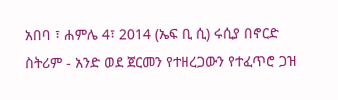አበባ ፣ ሐምሌ 4፣ 2014 (ኤፍ ቢ ሲ) ሩሲያ በኖርድ ስትሪም - አንድ ወደ ጀርመን የተዘረጋውን የተፈጥሮ ጋዝ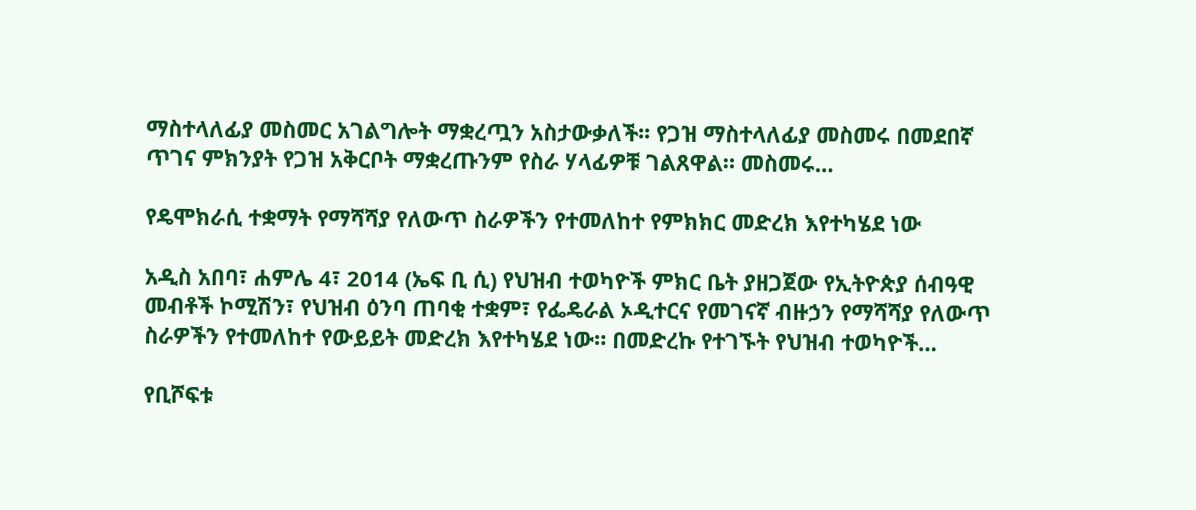ማስተላለፊያ መስመር አገልግሎት ማቋረጧን አስታውቃለች፡፡ የጋዝ ማስተላለፊያ መስመሩ በመደበኛ ጥገና ምክንያት የጋዝ አቅርቦት ማቋረጡንም የስራ ሃላፊዎቹ ገልጸዋል። መስመሩ…

የዴሞክራሲ ተቋማት የማሻሻያ የለውጥ ስራዎችን የተመለከተ የምክክር መድረክ እየተካሄደ ነው

አዲስ አበባ፣ ሐምሌ 4፣ 2014 (ኤፍ ቢ ሲ) የህዝብ ተወካዮች ምክር ቤት ያዘጋጀው የኢትዮጵያ ሰብዓዊ መብቶች ኮሚሽን፣ የህዝብ ዕንባ ጠባቂ ተቋም፣ የፌዴራል ኦዲተርና የመገናኛ ብዙኃን የማሻሻያ የለውጥ ስራዎችን የተመለከተ የውይይት መድረክ እየተካሄደ ነው። በመድረኩ የተገኙት የህዝብ ተወካዮች…

የቢሾፍቱ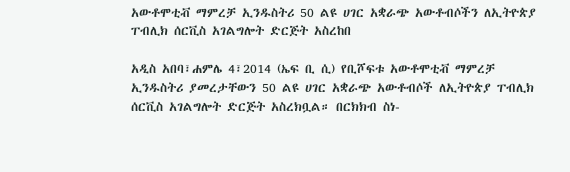አውቶሞቲቭ ማምረቻ ኢንዱስትሪ 50 ልዩ ሀገር አቋራጭ አውቶብሶችን ለኢትዮጵያ ፐብሊክ ሰርቪስ አገልግሎት ድርጅት አስረከበ

አዲስ አበባ፣ሐምሌ 4፣2014 (ኤፍ ቢ ሲ) የቢሾፍቱ አውቶሞቲቭ ማምረቻ ኢንዱስትሪ ያመረታቸውን 50 ልዩ ሀገር አቋራጭ አውቶብሶች ለኢትዮጵያ ፐብሊክ ሰርቪስ አገልግሎት ድርጅት አስረክቧል። በርክክብ ስነ-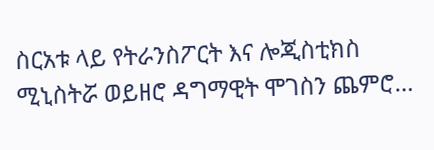ስርአቱ ላይ የትራንስፖርት እና ሎጂስቲክስ ሚኒስትሯ ወይዘሮ ዳግማዊት ሞገስን ጨምሮ…